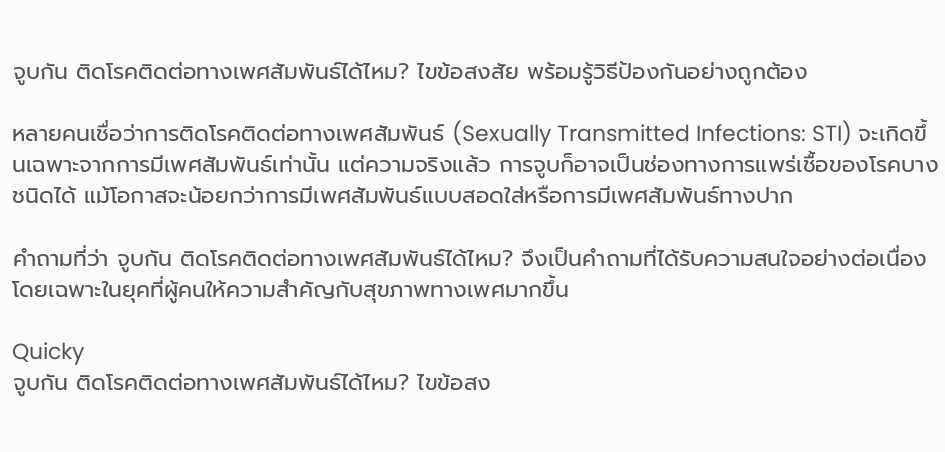จูบกัน ติดโรคติดต่อทางเพศสัมพันธ์ได้ไหม? ไขข้อสงสัย พร้อมรู้วิธีป้องกันอย่างถูกต้อง

หลายคนเชื่อว่าการติดโรคติดต่อทางเพศสัมพันธ์ (Sexually Transmitted Infections: STI) จะเกิดขึ้นเฉพาะจากการมีเพศสัมพันธ์เท่านั้น แต่ความจริงแล้ว การจูบก็อาจเป็นช่องทางการแพร่เชื้อของโรคบางชนิดได้ แม้โอกาสจะน้อยกว่าการมีเพศสัมพันธ์แบบสอดใส่หรือการมีเพศสัมพันธ์ทางปาก

คำถามที่ว่า จูบกัน ติดโรคติดต่อทางเพศสัมพันธ์ได้ไหม? จึงเป็นคำถามที่ได้รับความสนใจอย่างต่อเนื่อง โดยเฉพาะในยุคที่ผู้คนให้ความสำคัญกับสุขภาพทางเพศมากขึ้น

Quicky
จูบกัน ติดโรคติดต่อทางเพศสัมพันธ์ได้ไหม? ไขข้อสง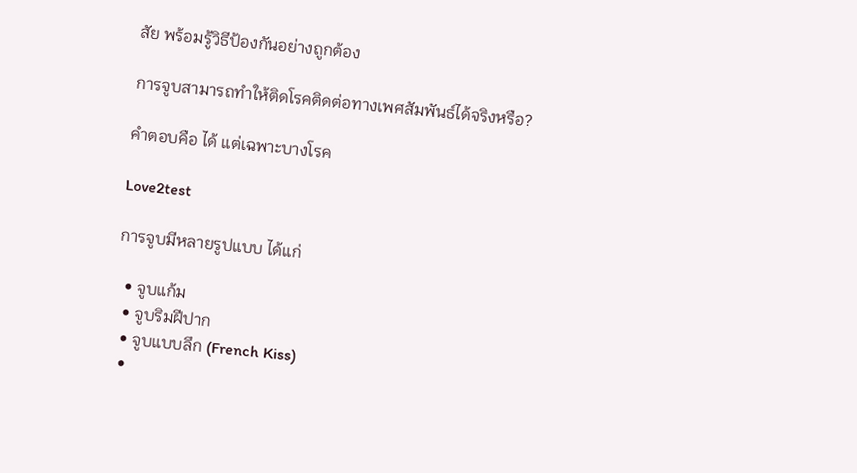สัย พร้อมรู้วิธีป้องกันอย่างถูกต้อง

การจูบสามารถทำให้ติดโรคติดต่อทางเพศสัมพันธ์ได้จริงหรือ?

คำตอบคือ ได้ แต่เฉพาะบางโรค

Love2test

การจูบมีหลายรูปแบบ ได้แก่

  • จูบแก้ม
  • จูบริมฝีปาก
  • จูบแบบลึก (French Kiss)
  •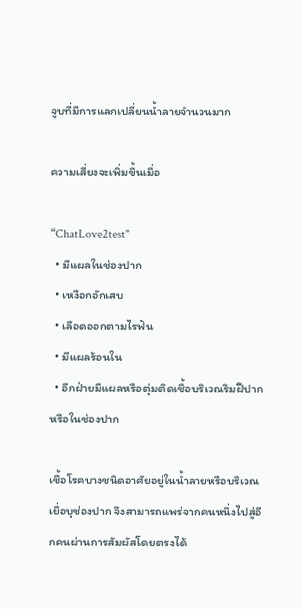จูบที่มีการแลกเปลี่ยนน้ำลายจำนวนมาก

ความเสี่ยงจะเพิ่มขึ้นเมื่อ

“ChatLove2test"
  • มีแผลในช่องปาก
  • เหงือกอักเสบ
  • เลือดออกตามไรฟัน
  • มีแผลร้อนใน
  • อีกฝ่ายมีแผลหรือตุ่มติดเชื้อบริเวณริมฝีปากหรือในช่องปาก

เชื้อโรคบางชนิดอาศัยอยู่ในน้ำลายหรือบริเวณเยื่อบุช่องปาก จึงสามารถแพร่จากคนหนึ่งไปสู่อีกคนผ่านการสัมผัสโดยตรงได้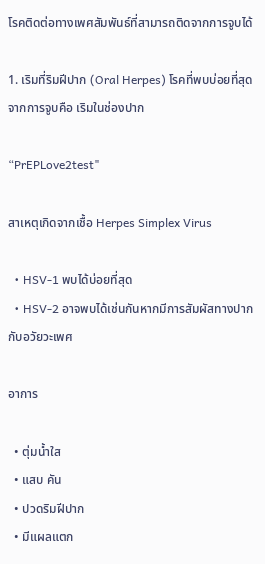โรคติดต่อทางเพศสัมพันธ์ที่สามารถติดจากการจูบได้

1. เริมที่ริมฝีปาก (Oral Herpes) โรคที่พบบ่อยที่สุดจากการจูบคือ เริมในช่องปาก

“PrEPLove2test"

สาเหตุเกิดจากเชื้อ Herpes Simplex Virus

  • HSV-1 พบได้บ่อยที่สุด
  • HSV-2 อาจพบได้เช่นกันหากมีการสัมผัสทางปากกับอวัยวะเพศ

อาการ

  • ตุ่มน้ำใส
  • แสบ คัน
  • ปวดริมฝีปาก
  • มีแผลแตก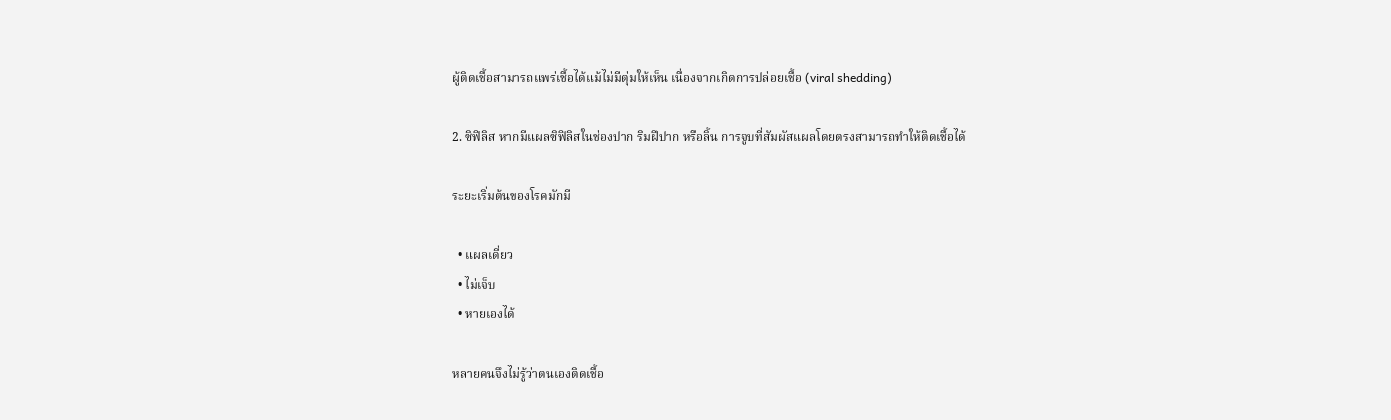ผู้ติดเชื้อสามารถแพร่เชื้อได้แม้ไม่มีตุ่มให้เห็น เนื่องจากเกิดการปล่อยเชื้อ (viral shedding)

2. ซิฟิลิส หากมีแผลซิฟิลิสในช่องปาก ริมฝีปาก หรือลิ้น การจูบที่สัมผัสแผลโดยตรงสามารถทำให้ติดเชื้อได้

ระยะเริ่มต้นของโรคมักมี

  • แผลเดี่ยว
  • ไม่เจ็บ
  • หายเองได้

หลายคนจึงไม่รู้ว่าตนเองติดเชื้อ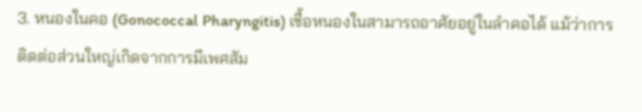3. หนองในคอ (Gonococcal Pharyngitis) เชื้อหนองในสามารถอาศัยอยู่ในลำคอได้ แม้ว่าการติดต่อส่วนใหญ่เกิดจากการมีเพศสัม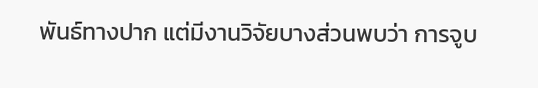พันธ์ทางปาก แต่มีงานวิจัยบางส่วนพบว่า การจูบ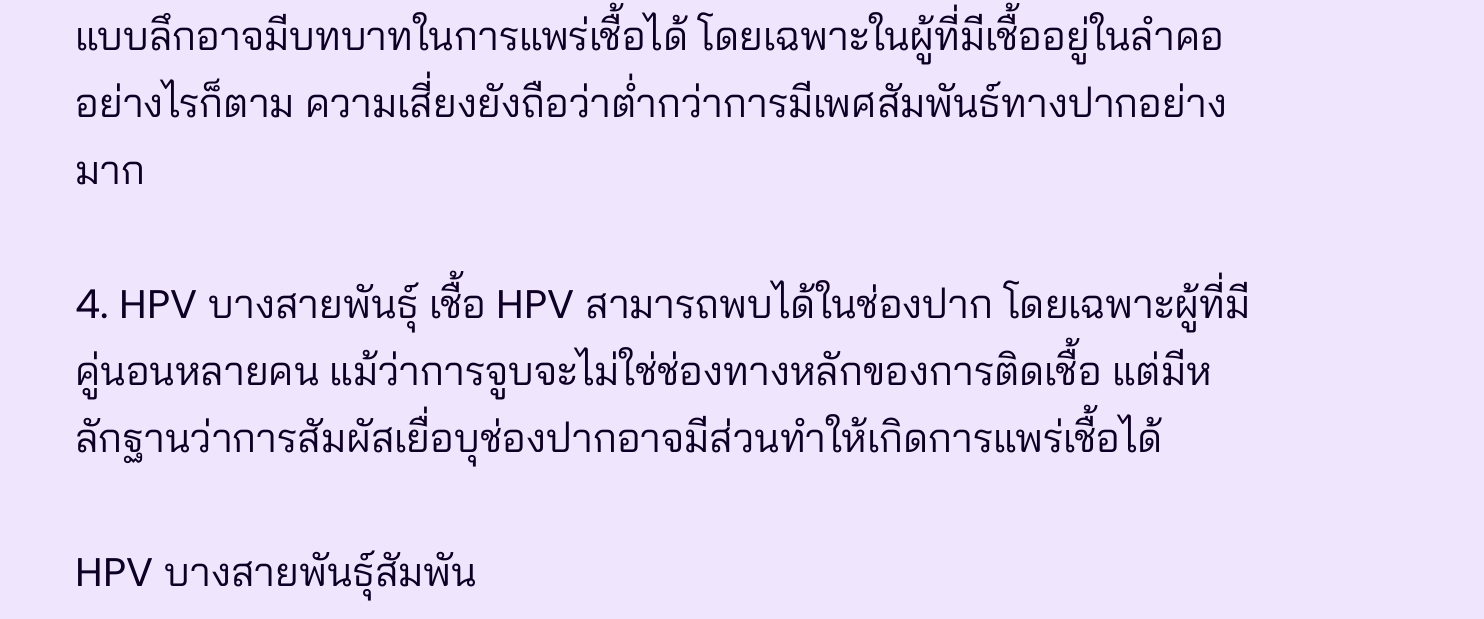แบบลึกอาจมีบทบาทในการแพร่เชื้อได้ โดยเฉพาะในผู้ที่มีเชื้ออยู่ในลำคอ อย่างไรก็ตาม ความเสี่ยงยังถือว่าต่ำกว่าการมีเพศสัมพันธ์ทางปากอย่างมาก

4. HPV บางสายพันธุ์ เชื้อ HPV สามารถพบได้ในช่องปาก โดยเฉพาะผู้ที่มีคู่นอนหลายคน แม้ว่าการจูบจะไม่ใช่ช่องทางหลักของการติดเชื้อ แต่มีหลักฐานว่าการสัมผัสเยื่อบุช่องปากอาจมีส่วนทำให้เกิดการแพร่เชื้อได้

HPV บางสายพันธุ์สัมพัน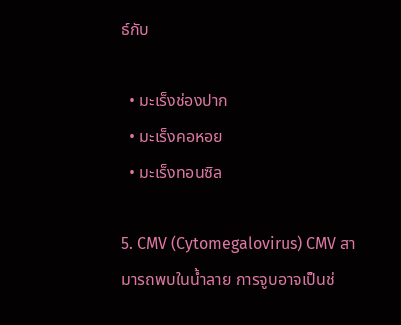ธ์กับ

  • มะเร็งช่องปาก
  • มะเร็งคอหอย
  • มะเร็งทอนซิล

5. CMV (Cytomegalovirus) CMV สามารถพบในน้ำลาย การจูบอาจเป็นช่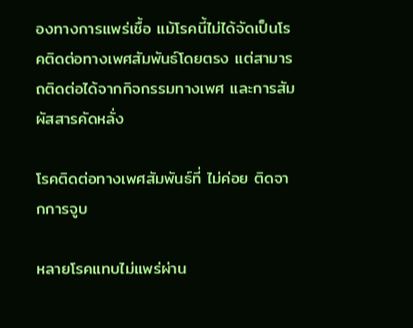องทางการแพร่เชื้อ แม้โรคนี้ไม่ได้จัดเป็นโรคติดต่อทางเพศสัมพันธ์โดยตรง แต่สามารถติดต่อได้จากกิจกรรมทางเพศ และการสัมผัสสารคัดหลั่ง

โรคติดต่อทางเพศสัมพันธ์ที่ ไม่ค่อย ติดจากการจูบ

หลายโรคแทบไม่แพร่ผ่าน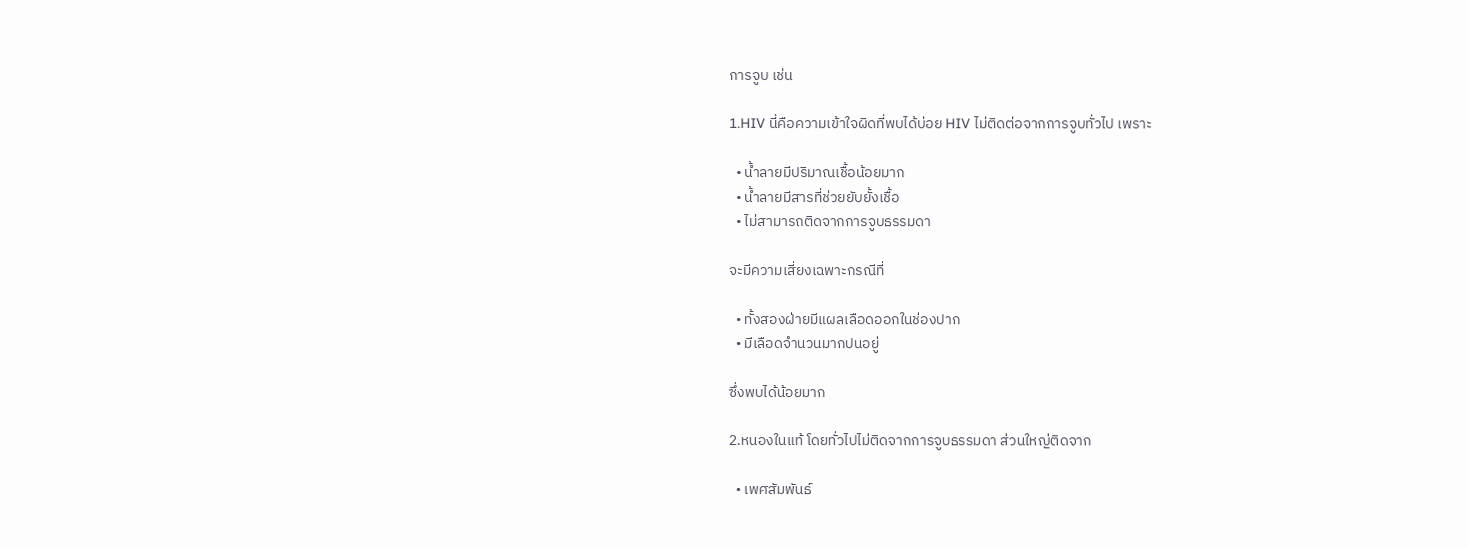การจูบ เช่น

1.HIV นี่คือความเข้าใจผิดที่พบได้บ่อย HIV ไม่ติดต่อจากการจูบทั่วไป เพราะ

  • น้ำลายมีปริมาณเชื้อน้อยมาก
  • น้ำลายมีสารที่ช่วยยับยั้งเชื้อ
  • ไม่สามารถติดจากการจูบธรรมดา

จะมีความเสี่ยงเฉพาะกรณีที่

  • ทั้งสองฝ่ายมีแผลเลือดออกในช่องปาก
  • มีเลือดจำนวนมากปนอยู่

ซึ่งพบได้น้อยมาก

2.หนองในแท้ โดยทั่วไปไม่ติดจากการจูบธรรมดา ส่วนใหญ่ติดจาก

  • เพศสัมพันธ์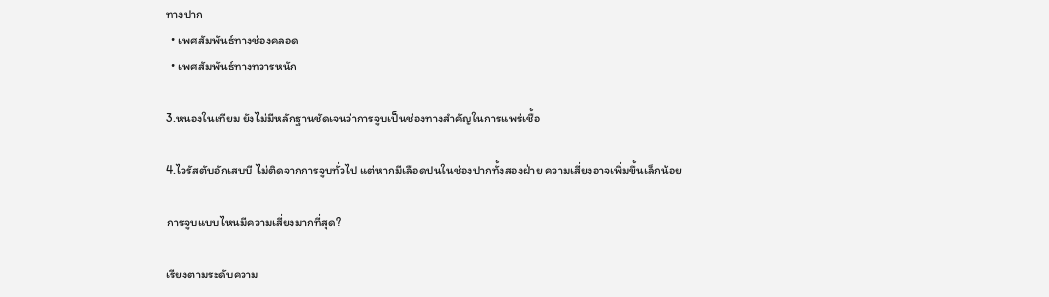ทางปาก
  • เพศสัมพันธ์ทางช่องคลอด
  • เพศสัมพันธ์ทางทวารหนัก

3.หนองในเทียม ยังไม่มีหลักฐานชัดเจนว่าการจูบเป็นช่องทางสำคัญในการแพร่เชื้อ

4.ไวรัสตับอักเสบบี ไม่ติดจากการจูบทั่วไป แต่หากมีเลือดปนในช่องปากทั้งสองฝ่าย ความเสี่ยงอาจเพิ่มขึ้นเล็กน้อย

การจูบแบบไหนมีความเสี่ยงมากที่สุด?

เรียงตามระดับความ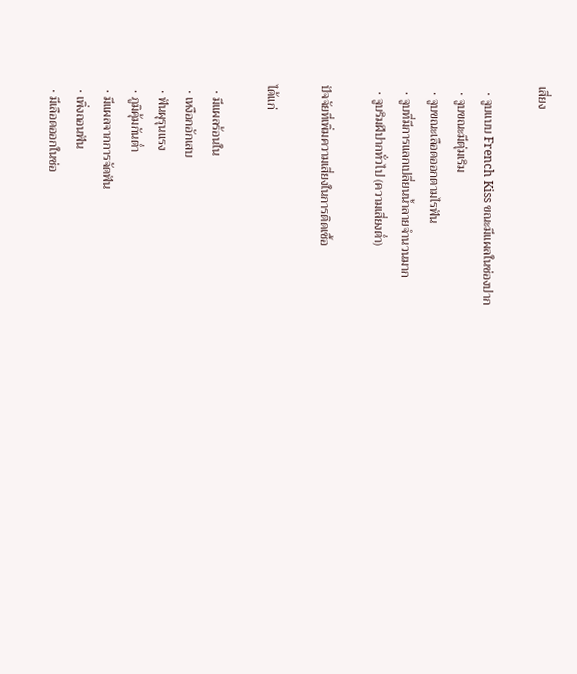เสี่ยง

  • จูบแบบ French Kiss ขณะมีแผลในช่องปาก
  • จูบขณะมีตุ่มเริม
  • จูบขณะเลือดออกตามไรฟัน
  • จูบที่มีการแลกเปลี่ยนน้ำลายจำนวนมาก
  • จูบริมฝีปากทั่วไป (ความเสี่ยงต่ำ)

ปัจจัยที่เพิ่มความเสี่ยงในการติดเชื้อ

ได้แก่

  • มีแผลร้อนใน
  • เหงือกอักเสบ
  • ฟันผุรุนแรง
  • ภูมิคุ้มกันต่ำ
  • มีแผลจากการจัดฟัน
  • เพิ่งถอนฟัน
  • มีเลือดออกในช่อ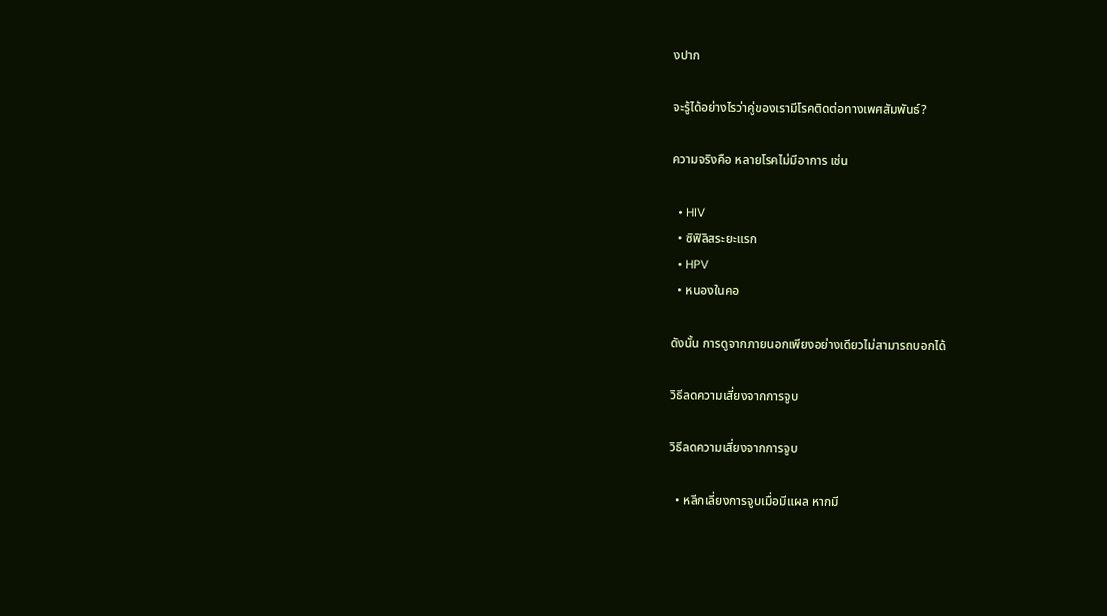งปาก

จะรู้ได้อย่างไรว่าคู่ของเรามีโรคติดต่อทางเพศสัมพันธ์?

ความจริงคือ หลายโรคไม่มีอาการ เช่น

  • HIV
  • ซิฟิลิสระยะแรก
  • HPV
  • หนองในคอ

ดังนั้น การดูจากภายนอกเพียงอย่างเดียวไม่สามารถบอกได้

วิธีลดความเสี่ยงจากการจูบ

วิธีลดความเสี่ยงจากการจูบ

  • หลีกเลี่ยงการจูบเมื่อมีแผล หากมี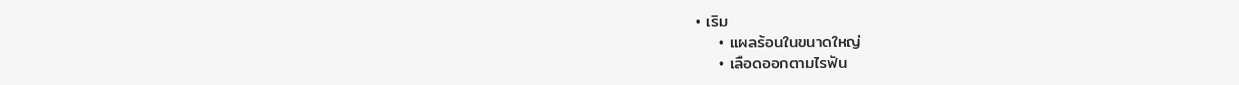• เริม
    • แผลร้อนในขนาดใหญ่
    • เลือดออกตามไรฟัน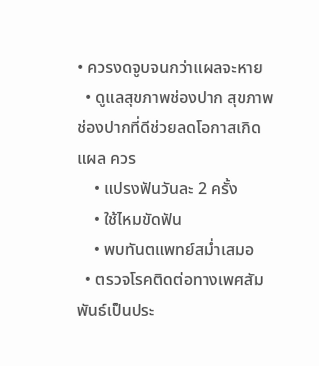• ควรงดจูบจนกว่าแผลจะหาย
  • ดูแลสุขภาพช่องปาก สุขภาพช่องปากที่ดีช่วยลดโอกาสเกิดแผล ควร
    • แปรงฟันวันละ 2 ครั้ง
    • ใช้ไหมขัดฟัน
    • พบทันตแพทย์สม่ำเสมอ
  • ตรวจโรคติดต่อทางเพศสัมพันธ์เป็นประ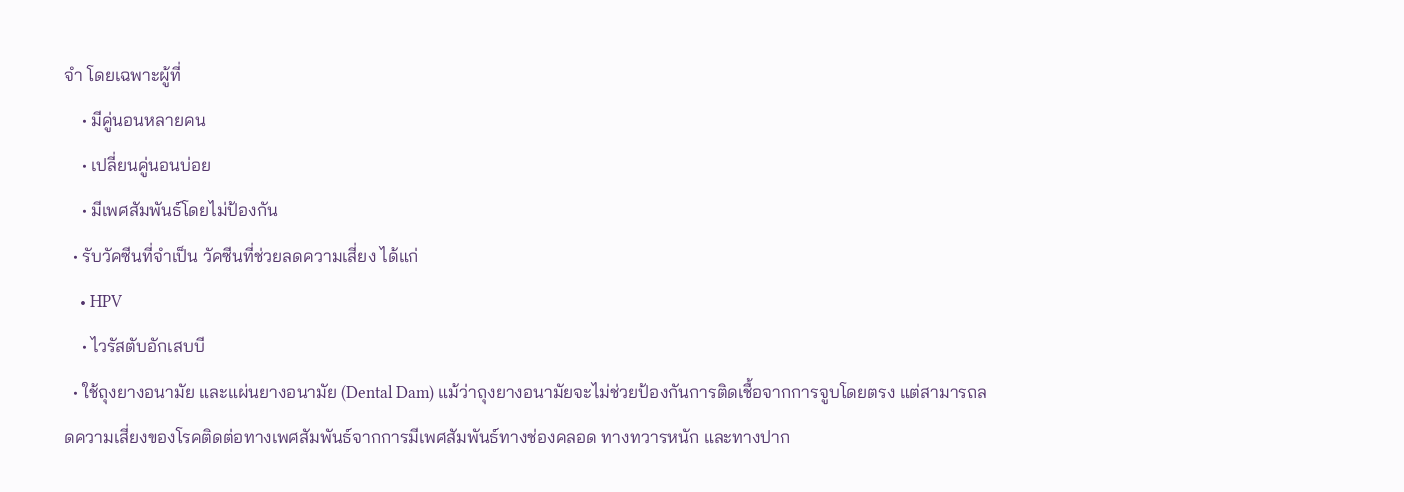จำ โดยเฉพาะผู้ที่
    • มีคู่นอนหลายคน
    • เปลี่ยนคู่นอนบ่อย
    • มีเพศสัมพันธ์โดยไม่ป้องกัน
  • รับวัคซีนที่จำเป็น วัคซีนที่ช่วยลดความเสี่ยง ได้แก่
    • HPV
    • ไวรัสตับอักเสบบี
  • ใช้ถุงยางอนามัย และแผ่นยางอนามัย (Dental Dam) แม้ว่าถุงยางอนามัยจะไม่ช่วยป้องกันการติดเชื้อจากการจูบโดยตรง แต่สามารถลดความเสี่ยงของโรคติดต่อทางเพศสัมพันธ์จากการมีเพศสัมพันธ์ทางช่องคลอด ทางทวารหนัก และทางปาก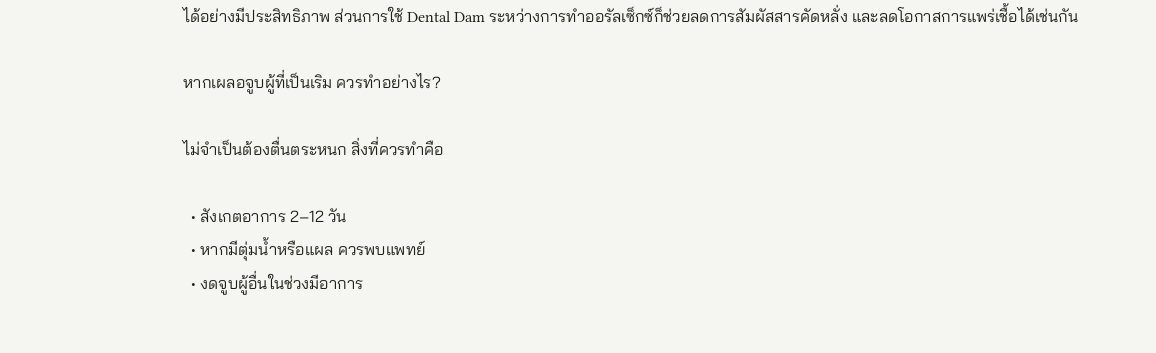ได้อย่างมีประสิทธิภาพ ส่วนการใช้ Dental Dam ระหว่างการทำออรัลเซ็กซ์ก็ช่วยลดการสัมผัสสารคัดหลั่ง และลดโอกาสการแพร่เชื้อได้เช่นกัน

หากเผลอจูบผู้ที่เป็นเริม ควรทำอย่างไร?

ไม่จำเป็นต้องตื่นตระหนก สิ่งที่ควรทำคือ

  • สังเกตอาการ 2–12 วัน
  • หากมีตุ่มน้ำหรือแผล ควรพบแพทย์
  • งดจูบผู้อื่นในช่วงมีอาการ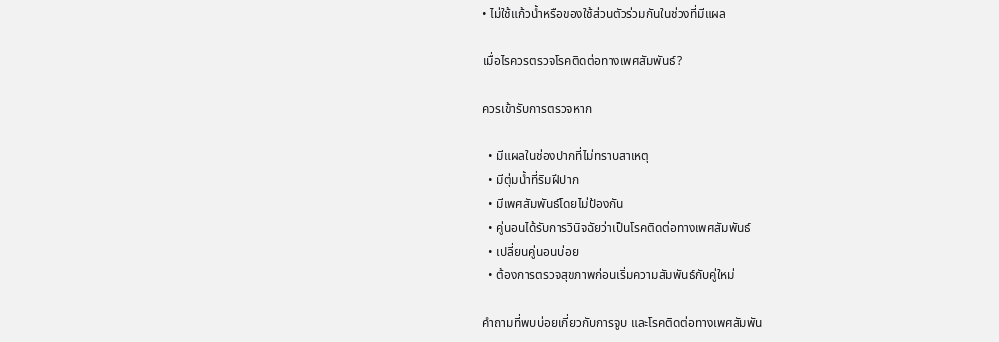• ไม่ใช้แก้วน้ำหรือของใช้ส่วนตัวร่วมกันในช่วงที่มีแผล

เมื่อไรควรตรวจโรคติดต่อทางเพศสัมพันธ์?

ควรเข้ารับการตรวจหาก

  • มีแผลในช่องปากที่ไม่ทราบสาเหตุ
  • มีตุ่มน้ำที่ริมฝีปาก
  • มีเพศสัมพันธ์โดยไม่ป้องกัน
  • คู่นอนได้รับการวินิจฉัยว่าเป็นโรคติดต่อทางเพศสัมพันธ์
  • เปลี่ยนคู่นอนบ่อย
  • ต้องการตรวจสุขภาพก่อนเริ่มความสัมพันธ์กับคู่ใหม่

คำถามที่พบบ่อยเกี่ยวกับการจูบ และโรคติดต่อทางเพศสัมพัน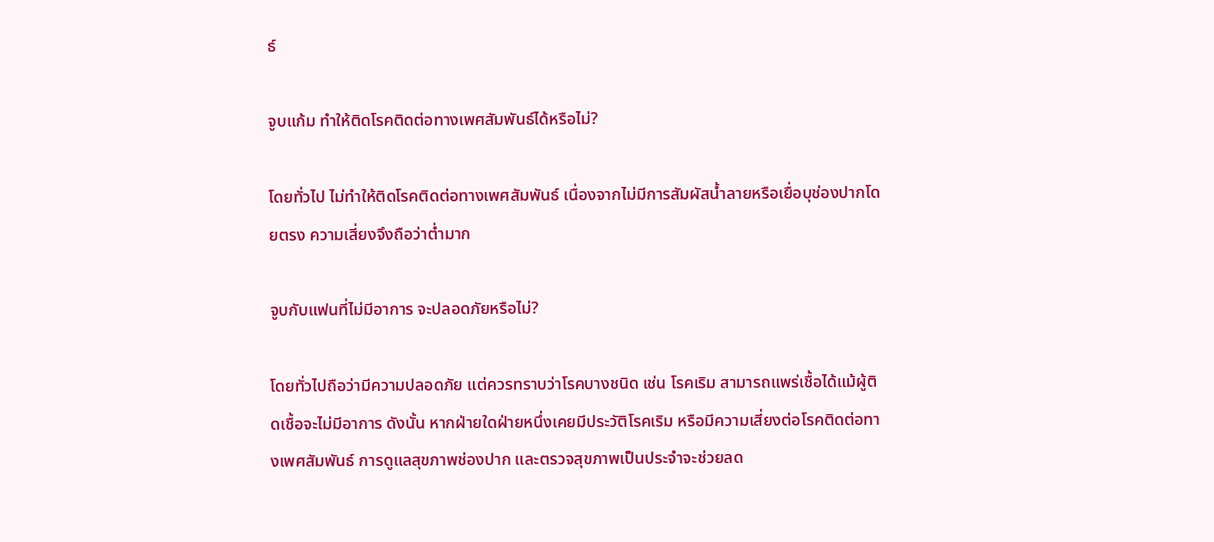ธ์

จูบแก้ม ทำให้ติดโรคติดต่อทางเพศสัมพันธ์ได้หรือไม่?

โดยทั่วไป ไม่ทำให้ติดโรคติดต่อทางเพศสัมพันธ์ เนื่องจากไม่มีการสัมผัสน้ำลายหรือเยื่อบุช่องปากโดยตรง ความเสี่ยงจึงถือว่าต่ำมาก

จูบกับแฟนที่ไม่มีอาการ จะปลอดภัยหรือไม่?

โดยทั่วไปถือว่ามีความปลอดภัย แต่ควรทราบว่าโรคบางชนิด เช่น โรคเริม สามารถแพร่เชื้อได้แม้ผู้ติดเชื้อจะไม่มีอาการ ดังนั้น หากฝ่ายใดฝ่ายหนึ่งเคยมีประวัติโรคเริม หรือมีความเสี่ยงต่อโรคติดต่อทางเพศสัมพันธ์ การดูแลสุขภาพช่องปาก และตรวจสุขภาพเป็นประจำจะช่วยลด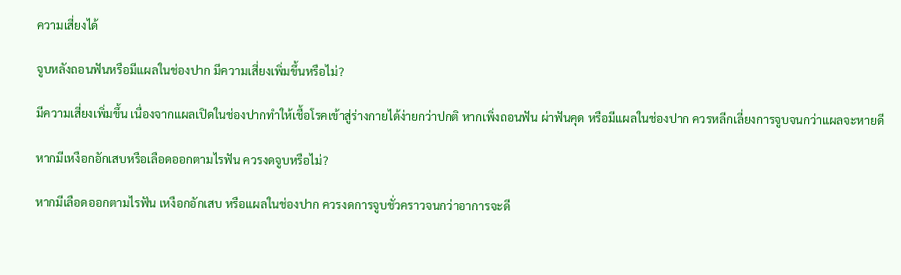ความเสี่ยงได้

จูบหลังถอนฟันหรือมีแผลในช่องปาก มีความเสี่ยงเพิ่มขึ้นหรือไม่?

มีความเสี่ยงเพิ่มขึ้น เนื่องจากแผลเปิดในช่องปากทำให้เชื้อโรคเข้าสู่ร่างกายได้ง่ายกว่าปกติ หากเพิ่งถอนฟัน ผ่าฟันคุด หรือมีแผลในช่องปาก ควรหลีกเลี่ยงการจูบจนกว่าแผลจะหายดี

หากมีเหงือกอักเสบหรือเลือดออกตามไรฟัน ควรงดจูบหรือไม่?

หากมีเลือดออกตามไรฟัน เหงือกอักเสบ หรือแผลในช่องปาก ควรงดการจูบชั่วคราวจนกว่าอาการจะดี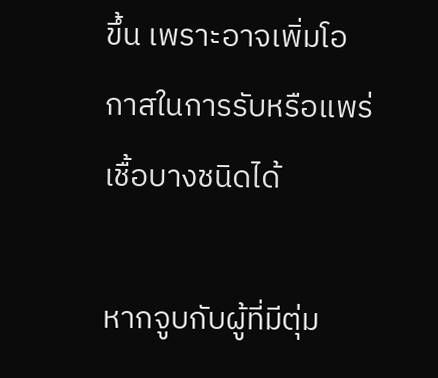ขึ้น เพราะอาจเพิ่มโอกาสในการรับหรือแพร่เชื้อบางชนิดได้

หากจูบกับผู้ที่มีตุ่ม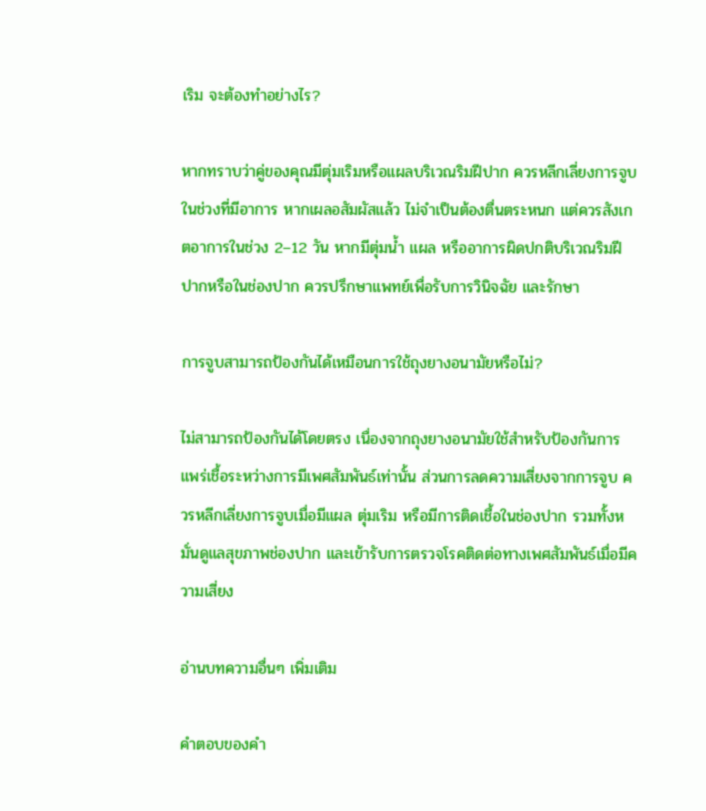เริม จะต้องทำอย่างไร?

หากทราบว่าคู่ของคุณมีตุ่มเริมหรือแผลบริเวณริมฝีปาก ควรหลีกเลี่ยงการจูบในช่วงที่มีอาการ หากเผลอสัมผัสแล้ว ไม่จำเป็นต้องตื่นตระหนก แต่ควรสังเกตอาการในช่วง 2–12 วัน หากมีตุ่มน้ำ แผล หรืออาการผิดปกติบริเวณริมฝีปากหรือในช่องปาก ควรปรึกษาแพทย์เพื่อรับการวินิจฉัย และรักษา

การจูบสามารถป้องกันได้เหมือนการใช้ถุงยางอนามัยหรือไม่?

ไม่สามารถป้องกันได้โดยตรง เนื่องจากถุงยางอนามัยใช้สำหรับป้องกันการแพร่เชื้อระหว่างการมีเพศสัมพันธ์เท่านั้น ส่วนการลดความเสี่ยงจากการจูบ ควรหลีกเลี่ยงการจูบเมื่อมีแผล ตุ่มเริม หรือมีการติดเชื้อในช่องปาก รวมทั้งหมั่นดูแลสุขภาพช่องปาก และเข้ารับการตรวจโรคติดต่อทางเพศสัมพันธ์เมื่อมีความเสี่ยง

อ่านบทความอื่นๆ เพิ่มเติม

คำตอบของคำ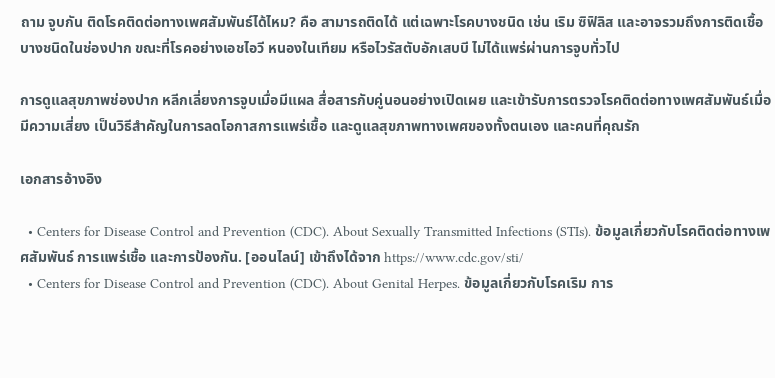ถาม จูบกัน ติดโรคติดต่อทางเพศสัมพันธ์ได้ไหม? คือ สามารถติดได้ แต่เฉพาะโรคบางชนิด เช่น เริม ซิฟิลิส และอาจรวมถึงการติดเชื้อบางชนิดในช่องปาก ขณะที่โรคอย่างเอชไอวี หนองในเทียม หรือไวรัสตับอักเสบบี ไม่ได้แพร่ผ่านการจูบทั่วไป

การดูแลสุขภาพช่องปาก หลีกเลี่ยงการจูบเมื่อมีแผล สื่อสารกับคู่นอนอย่างเปิดเผย และเข้ารับการตรวจโรคติดต่อทางเพศสัมพันธ์เมื่อมีความเสี่ยง เป็นวิธีสำคัญในการลดโอกาสการแพร่เชื้อ และดูแลสุขภาพทางเพศของทั้งตนเอง และคนที่คุณรัก

เอกสารอ้างอิง

  • Centers for Disease Control and Prevention (CDC). About Sexually Transmitted Infections (STIs). ข้อมูลเกี่ยวกับโรคติดต่อทางเพศสัมพันธ์ การแพร่เชื้อ และการป้องกัน. [ออนไลน์] เข้าถึงได้จาก https://www.cdc.gov/sti/
  • Centers for Disease Control and Prevention (CDC). About Genital Herpes. ข้อมูลเกี่ยวกับโรคเริม การ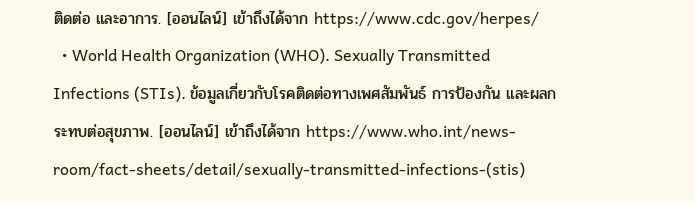ติดต่อ และอาการ. [ออนไลน์] เข้าถึงได้จาก https://www.cdc.gov/herpes/
  • World Health Organization (WHO). Sexually Transmitted Infections (STIs). ข้อมูลเกี่ยวกับโรคติดต่อทางเพศสัมพันธ์ การป้องกัน และผลกระทบต่อสุขภาพ. [ออนไลน์] เข้าถึงได้จาก https://www.who.int/news-room/fact-sheets/detail/sexually-transmitted-infections-(stis)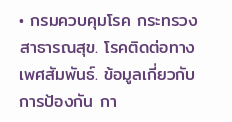• กรมควบคุมโรค กระทรวงสาธารณสุข. โรคติดต่อทางเพศสัมพันธ์. ข้อมูลเกี่ยวกับการป้องกัน กา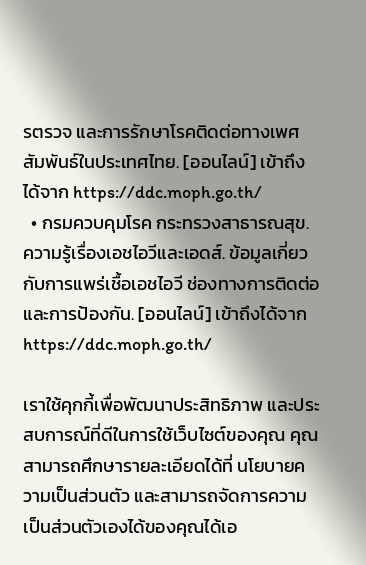รตรวจ และการรักษาโรคติดต่อทางเพศสัมพันธ์ในประเทศไทย. [ออนไลน์] เข้าถึงได้จาก https://ddc.moph.go.th/
  • กรมควบคุมโรค กระทรวงสาธารณสุข. ความรู้เรื่องเอชไอวีและเอดส์. ข้อมูลเกี่ยวกับการแพร่เชื้อเอชไอวี ช่องทางการติดต่อ และการป้องกัน. [ออนไลน์] เข้าถึงได้จาก https://ddc.moph.go.th/

เราใช้คุกกี้เพื่อพัฒนาประสิทธิภาพ และประสบการณ์ที่ดีในการใช้เว็บไซต์ของคุณ คุณสามารถศึกษารายละเอียดได้ที่ นโยบายความเป็นส่วนตัว และสามารถจัดการความเป็นส่วนตัวเองได้ของคุณได้เอ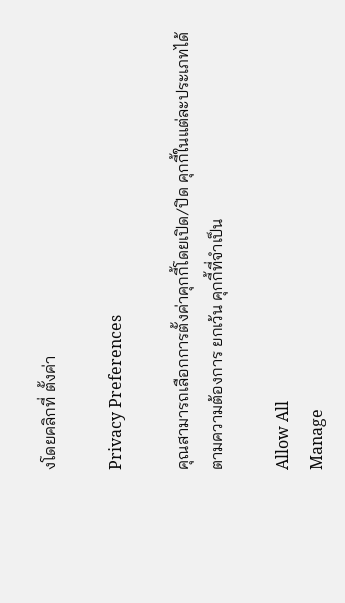งโดยคลิกที่ ตั้งค่า

Privacy Preferences

คุณสามารถเลือกการตั้งค่าคุกกี้โดยเปิด/ปิด คุกกี้ในแต่ละประเภทได้ตามความต้องการ ยกเว้น คุกกี้ที่จำเป็น

Allow All
Manage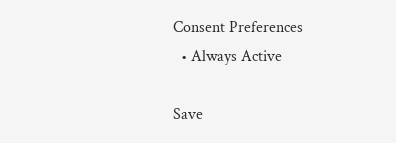Consent Preferences
  • Always Active

Save